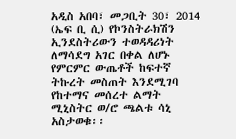አዲስ አበባ፣ መጋቢት 30፣ 2014 (ኤፍ ቢ ሲ) የኮንስትራክሽን ኢንደስትሪውን ተወዳዳሪነት ለማሳደግ አገር በቀል ለሆኑ የምርምር ውጤቶች ከፍተኛ ትኩረት መስጠት እንደሚገባ የከተማና መሰረተ ልማት ሚኒስትር ወ/ሮ ጫልቱ ሳኒ አስታወቁ፡፡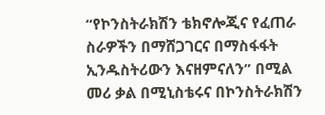“የኮንስትራክሽን ቴክኖሎጂና የፈጠራ ስራዎችን በማሸጋገርና በማስፋፋት ኢንዱስትሪውን እናዘምናለን” በሚል መሪ ቃል በሚኒስቴሩና በኮንስትራክሽን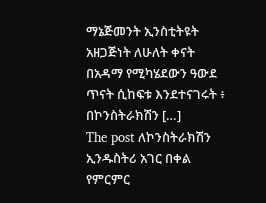ማኔጅመንት ኢንስቲትዩት አዘጋጅነት ለሁለት ቀናት በአዳማ የሚካሄደውን ዓውደ ጥናት ሲከፍቱ እንደተናገሩት ፥ በኮንስትራክሽን […]
The post ለኮንስትራክሽን ኢንዱስትሪ አገር በቀል የምርምር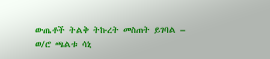ውጤቶች ትልቅ ትኩረት መስጠት ይገባል – ወ/ሮ ጫልቱ ሳኒ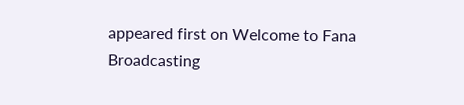appeared first on Welcome to Fana Broadcasting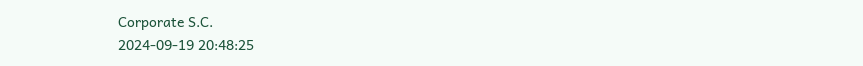Corporate S.C.
2024-09-19 20:48:25